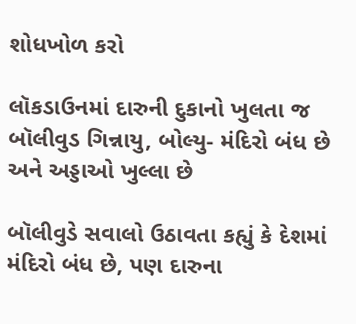શોધખોળ કરો

લૉકડાઉનમાં દારુની દુકાનો ખુલતા જ બૉલીવુડ ગિન્નાયુ, બોલ્યુ- મંદિરો બંધ છે અને અડ્ડાઓ ખુલ્લા છે

બૉલીવુડે સવાલો ઉઠાવતા કહ્યું કે દેશમાં મંદિરો બંધ છે, પણ દારુના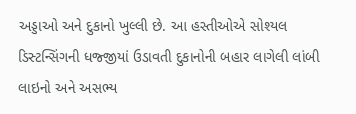અડ્ડાઓ અને દુકાનો ખુલ્લી છે. આ હસ્તીઓએ સોશ્યલ ડિસ્ટન્સિંગની ધજ્જીયાં ઉડાવતી દુકાનોની બહાર લાગેલી લાંબી લાઇનો અને અસભ્ય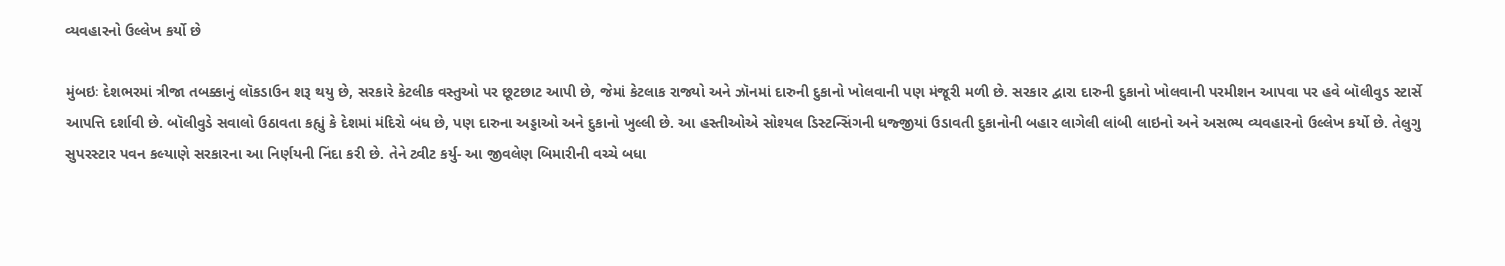વ્યવહારનો ઉલ્લેખ કર્યો છે

મુંબઇઃ દેશભરમાં ત્રીજા તબક્કાનું લૉકડાઉન શરૂ થયુ છે, સરકારે કેટલીક વસ્તુઓ પર છૂટછાટ આપી છે, જેમાં કેટલાક રાજ્યો અને ઝૉનમાં દારુની દુકાનો ખોલવાની પણ મંજૂરી મળી છે. સરકાર દ્વારા દારુની દુકાનો ખોલવાની પરમીશન આપવા પર હવે બૉલીવુડ સ્ટાર્સે આપત્તિ દર્શાવી છે. બૉલીવુડે સવાલો ઉઠાવતા કહ્યું કે દેશમાં મંદિરો બંધ છે, પણ દારુના અડ્ડાઓ અને દુકાનો ખુલ્લી છે. આ હસ્તીઓએ સોશ્યલ ડિસ્ટન્સિંગની ધજ્જીયાં ઉડાવતી દુકાનોની બહાર લાગેલી લાંબી લાઇનો અને અસભ્ય વ્યવહારનો ઉલ્લેખ કર્યો છે. તેલુગુ સુપરસ્ટાર પવન કલ્યાણે સરકારના આ નિર્ણયની નિંદા કરી છે. તેને ટ્વીટ કર્યુ- આ જીવલેણ બિમારીની વચ્ચે બધા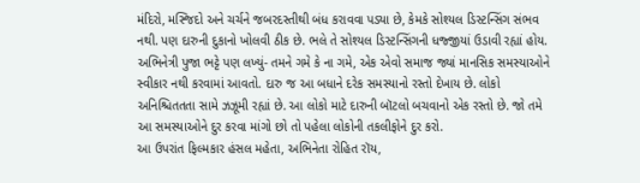મંદિરો, મસ્જિદો અને ચર્ચને જબરદસ્તીથી બંધ કરાવવા પડ્યા છે, કેમકે સોશ્યલ ડિસ્ટન્સિંગ સંભવ નથી. પણ દારુની દુકાનો ખોલવી ઠીક છે. ભલે તે સોશ્યલ ડિસ્ટન્સિંગની ધજ્જીયાં ઉડાવી રહ્યાં હોય.
અભિનેત્રી પુજા ભટ્ટે પણ લખ્યું- તમને ગમે કે ના ગમે, એક એવો સમાજ જ્યાં માનસિક સમસ્યાઓને સ્વીકાર નથી કરવામાં આવતો. દારુ જ આ બધાને દરેક સમસ્યાનો રસ્તો દેખાય છે. લોકો અનિશ્ચિતતતા સામે ઝઝૂમી રહ્યાં છે. આ લોકો માટે દારુની બૉટલો બચવાનો એક રસ્તો છે. જો તમે આ સમસ્યાઓને દુર કરવા માંગો છો તો પહેલા લોકોની તકલીફોને દુર કરો.
આ ઉપરાંત ફિલ્મકાર હંસલ મહેતા, અભિનેતા રોહિત રૉય,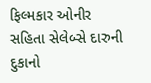ફિલ્મકાર ઓનીર સહિતા સેલેબ્સે દારુની દુકાનો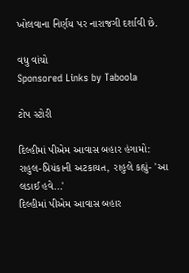ખોલવાના નિર્ણય પર નારાજગી દર્શાવી છે.

વધુ વાંચો
Sponsored Links by Taboola

ટોપ સ્ટોરી

દિલ્હીમાં પીએમ આવાસ બહાર હંગામો: રાહુલ-પ્રિયંકાની અટકાયત, રાહુલે કહ્યું- 'આ લડાઈ હવે...'
દિલ્હીમાં પીએમ આવાસ બહાર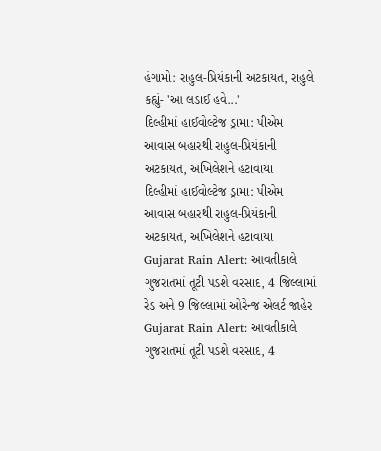હંગામો: રાહુલ-પ્રિયંકાની અટકાયત, રાહુલે કહ્યું- 'આ લડાઈ હવે...'
દિલ્હીમાં હાઈવોલ્ટેજ ડ્રામા: પીએમ આવાસ બહારથી રાહુલ-પ્રિયંકાની અટકાયત, અખિલેશને હટાવાયા
દિલ્હીમાં હાઈવોલ્ટેજ ડ્રામા: પીએમ આવાસ બહારથી રાહુલ-પ્રિયંકાની અટકાયત, અખિલેશને હટાવાયા
Gujarat Rain Alert: આવતીકાલે ગુજરાતમાં તૂટી પડશે વરસાદ, 4 જિલ્લામાં રેડ અને 9 જિલ્લામાં ઓરેન્જ એલર્ટ જાહેર
Gujarat Rain Alert: આવતીકાલે ગુજરાતમાં તૂટી પડશે વરસાદ, 4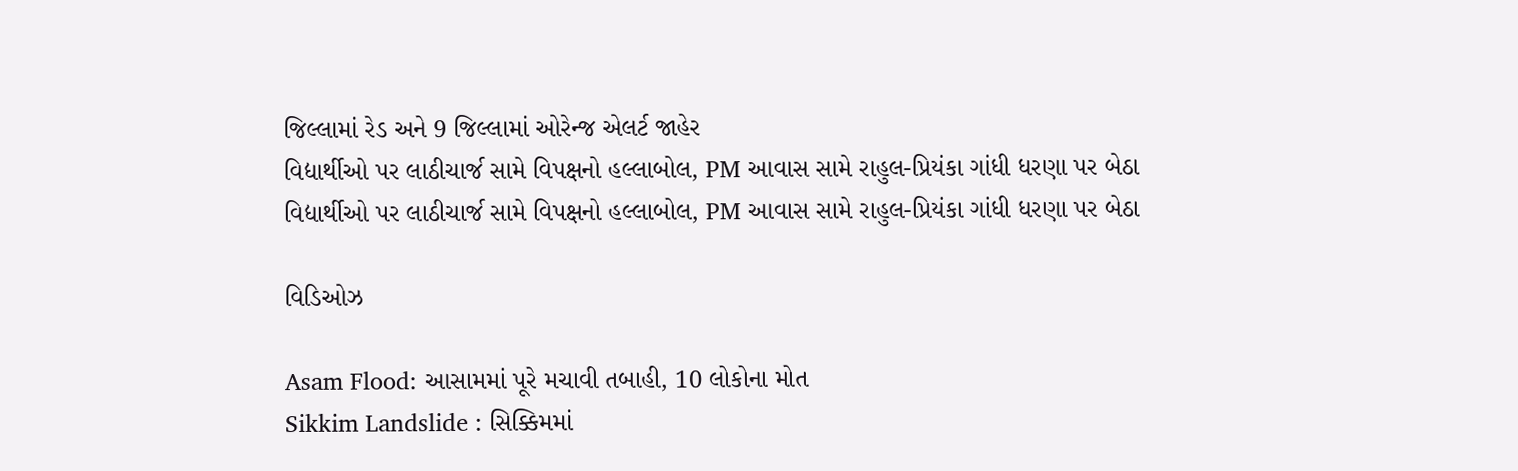જિલ્લામાં રેડ અને 9 જિલ્લામાં ઓરેન્જ એલર્ટ જાહેર
વિદ્યાર્થીઓ પર લાઠીચાર્જ સામે વિપક્ષનો હલ્લાબોલ, PM આવાસ સામે રાહુલ-પ્રિયંકા ગાંધી ધરણા પર બેઠા
વિદ્યાર્થીઓ પર લાઠીચાર્જ સામે વિપક્ષનો હલ્લાબોલ, PM આવાસ સામે રાહુલ-પ્રિયંકા ગાંધી ધરણા પર બેઠા

વિડિઓઝ

Asam Flood: આસામમાં પૂરે મચાવી તબાહી, 10 લોકોના મોત
Sikkim Landslide : સિક્કિમમાં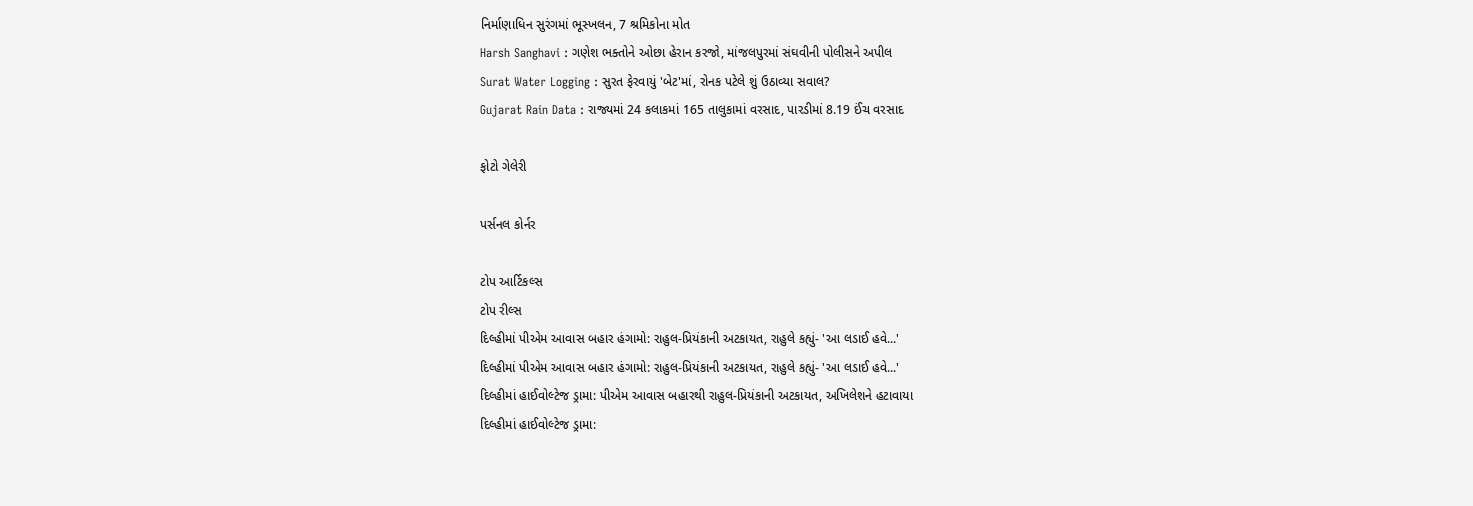નિર્માણાધિન સુરંગમાં ભૂસ્ખલન, 7 શ્રમિકોના મોત
Harsh Sanghavi : ગણેશ ભક્તોને ઓછા હેરાન કરજો, માંજલપુરમાં સંઘવીની પોલીસને અપીલ
Surat Water Logging : સુરત ફેરવાયું 'બેટ'માં, રોનક પટેલે શું ઉઠાવ્યા સવાલ?
Gujarat Rain Data : રાજ્યમાં 24 કલાકમાં 165 તાલુકામાં વરસાદ, પારડીમાં 8.19 ઈંચ વરસાદ

ફોટો ગેલેરી

પર્સનલ કોર્નર

ટોપ આર્ટિકલ્સ
ટોપ રીલ્સ
દિલ્હીમાં પીએમ આવાસ બહાર હંગામો: રાહુલ-પ્રિયંકાની અટકાયત, રાહુલે કહ્યું- 'આ લડાઈ હવે...'
દિલ્હીમાં પીએમ આવાસ બહાર હંગામો: રાહુલ-પ્રિયંકાની અટકાયત, રાહુલે કહ્યું- 'આ લડાઈ હવે...'
દિલ્હીમાં હાઈવોલ્ટેજ ડ્રામા: પીએમ આવાસ બહારથી રાહુલ-પ્રિયંકાની અટકાયત, અખિલેશને હટાવાયા
દિલ્હીમાં હાઈવોલ્ટેજ ડ્રામા: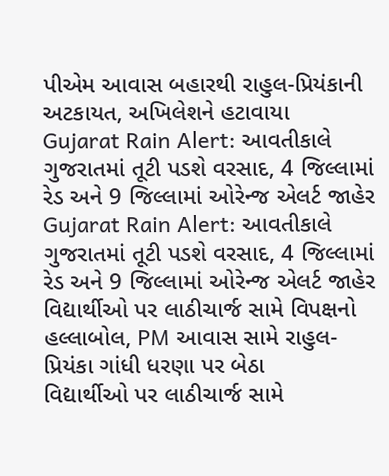પીએમ આવાસ બહારથી રાહુલ-પ્રિયંકાની અટકાયત, અખિલેશને હટાવાયા
Gujarat Rain Alert: આવતીકાલે ગુજરાતમાં તૂટી પડશે વરસાદ, 4 જિલ્લામાં રેડ અને 9 જિલ્લામાં ઓરેન્જ એલર્ટ જાહેર
Gujarat Rain Alert: આવતીકાલે ગુજરાતમાં તૂટી પડશે વરસાદ, 4 જિલ્લામાં રેડ અને 9 જિલ્લામાં ઓરેન્જ એલર્ટ જાહેર
વિદ્યાર્થીઓ પર લાઠીચાર્જ સામે વિપક્ષનો હલ્લાબોલ, PM આવાસ સામે રાહુલ-પ્રિયંકા ગાંધી ધરણા પર બેઠા
વિદ્યાર્થીઓ પર લાઠીચાર્જ સામે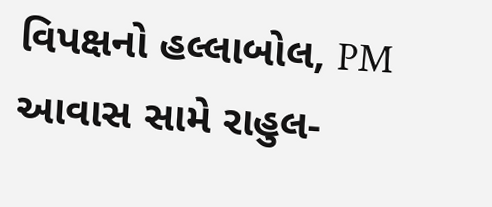વિપક્ષનો હલ્લાબોલ, PM આવાસ સામે રાહુલ-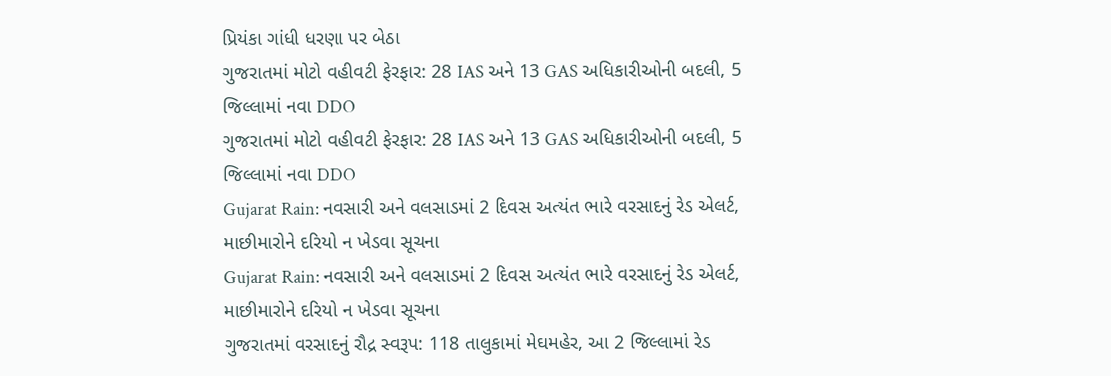પ્રિયંકા ગાંધી ધરણા પર બેઠા
ગુજરાતમાં મોટો વહીવટી ફેરફાર: 28 IAS અને 13 GAS અધિકારીઓની બદલી, 5 જિલ્લામાં નવા DDO
ગુજરાતમાં મોટો વહીવટી ફેરફાર: 28 IAS અને 13 GAS અધિકારીઓની બદલી, 5 જિલ્લામાં નવા DDO
Gujarat Rain: નવસારી અને વલસાડમાં 2 દિવસ અત્યંત ભારે વરસાદનું રેડ એલર્ટ, માછીમારોને દરિયો ન ખેડવા સૂચના
Gujarat Rain: નવસારી અને વલસાડમાં 2 દિવસ અત્યંત ભારે વરસાદનું રેડ એલર્ટ, માછીમારોને દરિયો ન ખેડવા સૂચના
ગુજરાતમાં વરસાદનું રૌદ્ર સ્વરૂપ: 118 તાલુકામાં મેઘમહેર, આ 2 જિલ્લામાં રેડ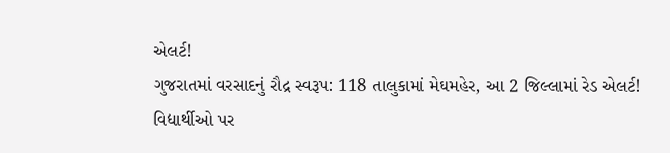એલર્ટ!
ગુજરાતમાં વરસાદનું રૌદ્ર સ્વરૂપ: 118 તાલુકામાં મેઘમહેર, આ 2 જિલ્લામાં રેડ એલર્ટ!
વિદ્યાર્થીઓ પર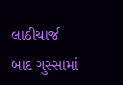લાઠીચાર્જ બાદ ગુસ્સામાં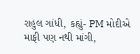રાહુલ ગાંધી, કહ્યું- PM મોદીએ માફી પણ નથી માંગી,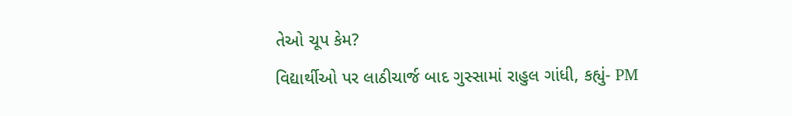તેઓ ચૂપ કેમ?
વિદ્યાર્થીઓ પર લાઠીચાર્જ બાદ ગુસ્સામાં રાહુલ ગાંધી, કહ્યું- PM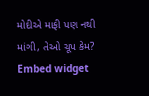મોદીએ માફી પણ નથી માંગી, તેઓ ચૂપ કેમ?
Embed widget